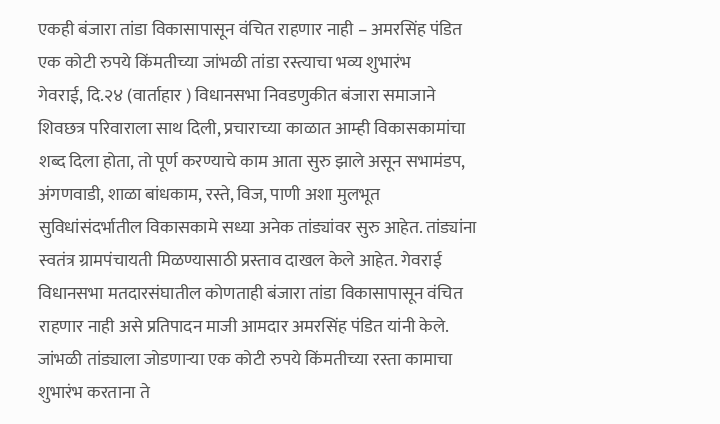एकही बंजारा तांडा विकासापासून वंचित राहणार नाही – अमरसिंह पंडित
एक कोटी रुपये किंमतीच्या जांभळी तांडा रस्त्याचा भव्य शुभारंभ
गेवराई, दि.२४ (वार्ताहार ) विधानसभा निवडणुकीत बंजारा समाजाने शिवछत्र परिवाराला साथ दिली, प्रचाराच्या काळात आम्ही विकासकामांचा शब्द दिला होता, तो पूर्ण करण्याचे काम आता सुरु झाले असून सभामंडप, अंगणवाडी, शाळा बांधकाम, रस्ते, विज, पाणी अशा मुलभूत सुविधांसंदर्भातील विकासकामे सध्या अनेक तांड्यांवर सुरु आहेत. तांड्यांना स्वतंत्र ग्रामपंचायती मिळण्यासाठी प्रस्ताव दाखल केले आहेत. गेवराई विधानसभा मतदारसंघातील कोणताही बंजारा तांडा विकासापासून वंचित राहणार नाही असे प्रतिपादन माजी आमदार अमरसिंह पंडित यांनी केले. जांभळी तांड्याला जोडणाऱ्या एक कोटी रुपये किंमतीच्या रस्ता कामाचा शुभारंभ करताना ते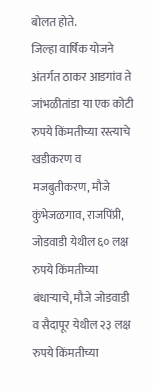बोलत होते.
जिल्हा वार्षिक योजने अंतर्गत ठाकर आडगांव ते जांभळीतांडा या एक कोटी रुपये किंमतीच्या रस्त्याचे खडीकरण व मजबुतीकरण, मौजे कुंभेजळगाव, राजपिंप्री, जोडवाडी येथील ६० लक्ष रुपये किंमतीच्या बंधाऱ्याचे, मौजे जोडवाडी व सैदापूर येथील २३ लक्ष रुपये किंमतीच्या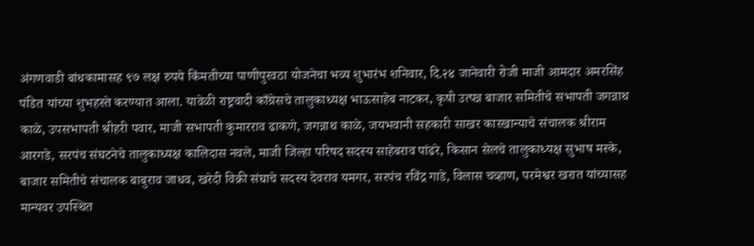अंगणवाडी बांधकामासह ९७ लक्ष रुपये किंमतीच्या पाणीपुरवठा योजनेचा भव्य शुभारंभ शनिवार, दि.२४ जानेवारी रोजी माजी आमदार अमरसिंह पंडित यांच्या शुभहस्ते करण्यात आला. यावेळी राष्ट्रवादी काँग्रेसचे तालुकाध्यक्ष भाऊसाहेब नाटकर, कृषी उत्पन्न बाजार समितीचे सभापती जगन्नाथ काळे, उपसभापती श्रीहरी पवार, माजी सभापती कुमारराव ढाकणे, जगन्नाथ काळे, जयभवानी सहकारी साखर कारखान्याचे संचालक श्रीराम आरगडे, सरपंच संघटनेचे तालुकाध्यक्ष कालिदास नवले, माजी जिल्हा परिषद सदस्य साहेबराव पांढरे, किसान सेलचे तालुकाध्यक्ष सुभाष मस्के, बाजार समितीचे संचालक बाबुराव जाधव, खरेदी विक्री संघाचे सदस्य देवराव यमगर, सरपंच रविंद्र गाडे, विलास चव्हाण, परमेश्वर खरात यांच्यासह मान्यवर उपस्थित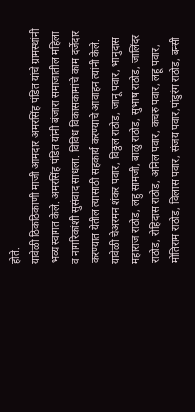होते.
यावेळी ठिकठिकाणी माजी आमदार अमरसिंह पंडित यांचे ग्रामस्थांनी भव्य स्वागत केले. अमरसिंह पंडित यांनी बंजारा समाजातील महिला व नागरिकांशी सुसंवाद साधला. विविध विकासकामांचे काम दर्जेदार करण्यात येतील त्यासाठी सहकार्य करण्याचे आवाहन त्यांनी केले. यावेळी चेअरमन शंकर पवार, विठ्ठल राठोड, जानू पवार, भानुदास महाराज राठोड, लहु सामजी, बाळु राठोड, सुभाष राठोड, जालिंदर राठोड, रोहिदास राठोड, अनिल पवार, कचरु पवार, लहू पवार, मोतिराम राठोड, विलास पवार, संजय पवार,पांडुरंग राठोड, बन्सी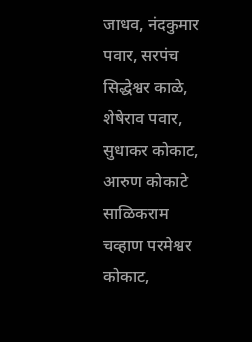जाधव, नंदकुमार पवार, सरपंच सिद्धेश्वर काळे, शेषेराव पवार, सुधाकर कोकाट, आरुण कोकाटे साळिकराम चव्हाण परमेश्वर कोकाट,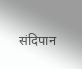संदिपान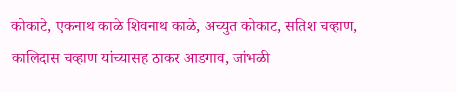कोकाटे, एकनाथ काळे शिवनाथ काळे, अच्युत कोकाट, सतिश चव्हाण, कालिदास चव्हाण यांच्यासह ठाकर आडगाव, जांभळी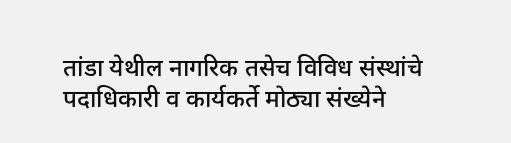तांडा येथील नागरिक तसेच विविध संस्थांचे पदाधिकारी व कार्यकर्ते मोठ्या संख्येने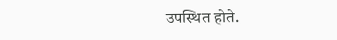उपस्थित होते.